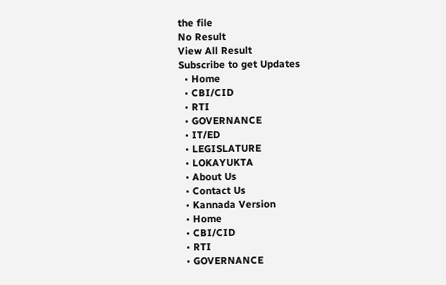the file
No Result
View All Result
Subscribe to get Updates
  • Home
  • CBI/CID
  • RTI
  • GOVERNANCE
  • IT/ED
  • LEGISLATURE
  • LOKAYUKTA
  • About Us
  • Contact Us
  • Kannada Version
  • Home
  • CBI/CID
  • RTI
  • GOVERNANCE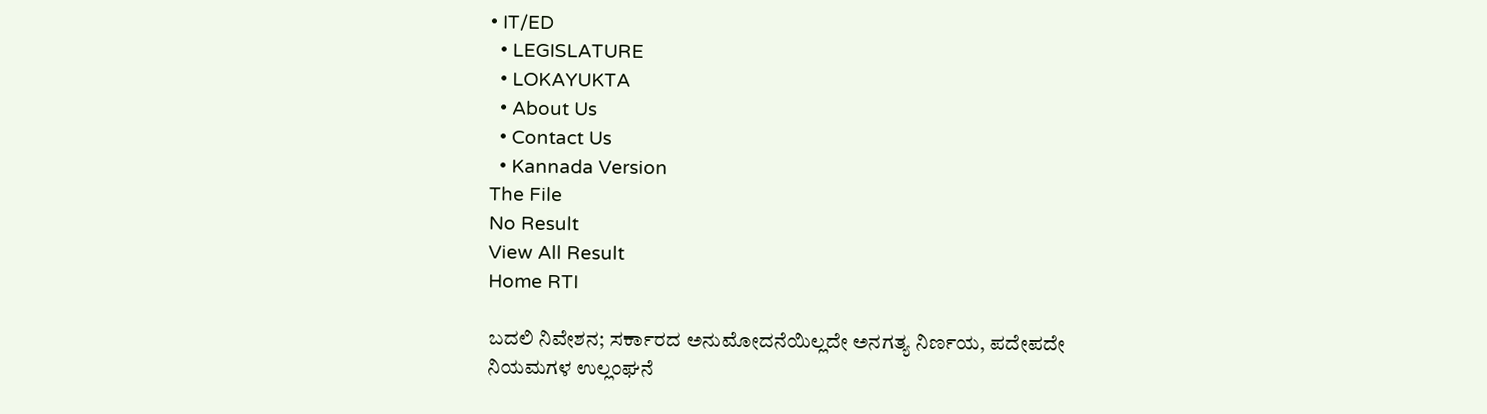• IT/ED
  • LEGISLATURE
  • LOKAYUKTA
  • About Us
  • Contact Us
  • Kannada Version
The File
No Result
View All Result
Home RTI

ಬದಲಿ ನಿವೇಶನ; ಸರ್ಕಾರದ ಅನುಮೋದನೆಯಿಲ್ಲದೇ ಅನಗತ್ಯ ನಿರ್ಣಯ, ಪದೇಪದೇ ನಿಯಮಗಳ ಉಲ್ಲಂಘನೆ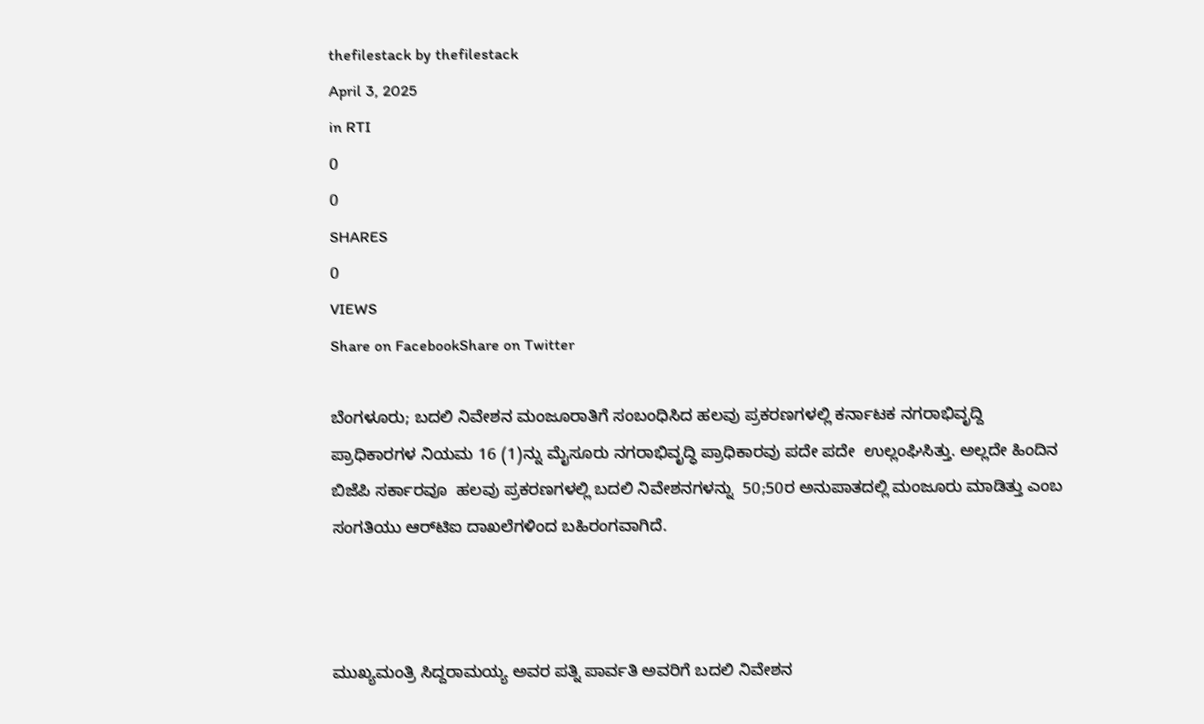thefilestack by thefilestack
April 3, 2025
in RTI
0
0
SHARES
0
VIEWS
Share on FacebookShare on Twitter

ಬೆಂಗಳೂರು; ಬದಲಿ ನಿವೇಶನ ಮಂಜೂರಾತಿಗೆ ಸಂಬಂಧಿಸಿದ ಹಲವು ಪ್ರಕರಣಗಳಲ್ಲಿ ಕರ್ನಾಟಕ ನಗರಾಭಿವೃದ್ದಿ ಪ್ರಾಧಿಕಾರಗಳ ನಿಯಮ 16 (1)ನ್ನು ಮೈಸೂರು ನಗರಾಭಿವೃದ್ಧಿ ಪ್ರಾಧಿಕಾರವು ಪದೇ ಪದೇ  ಉಲ್ಲಂಘಿಸಿತ್ತು. ಅಲ್ಲದೇ ಹಿಂದಿನ ಬಿಜೆಪಿ ಸರ್ಕಾರವೂ  ಹಲವು ಪ್ರಕರಣಗಳಲ್ಲಿ ಬದಲಿ ನಿವೇಶನಗಳನ್ನು  50;50ರ ಅನುಪಾತದಲ್ಲಿ ಮಂಜೂರು ಮಾಡಿತ್ತು ಎಂಬ ಸಂಗತಿಯು ಆರ್‍‌ಟಿಐ ದಾಖಲೆಗಳಿಂದ ಬಹಿರಂಗವಾಗಿದೆ.



ಮುಖ್ಯಮಂತ್ರಿ ಸಿದ್ದರಾಮಯ್ಯ ಅವರ ಪತ್ನಿ ಪಾರ್ವತಿ ಅವರಿಗೆ ಬದಲಿ ನಿವೇಶನ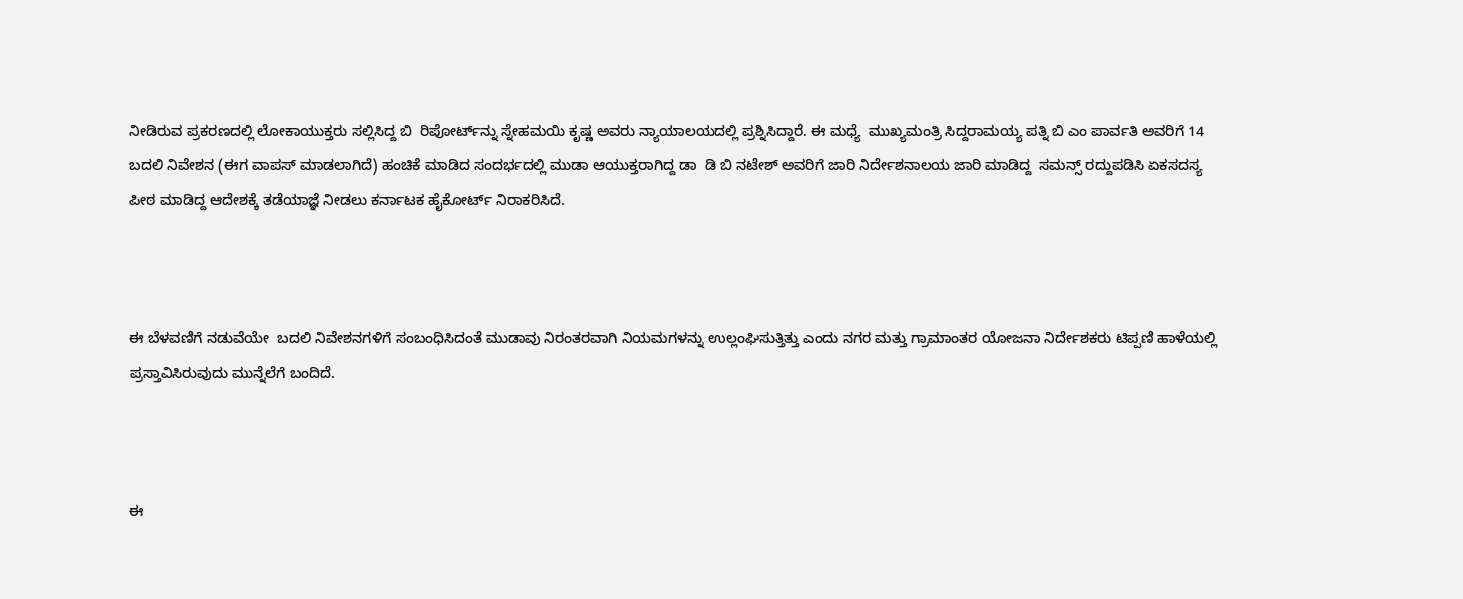ನೀಡಿರುವ ಪ್ರಕರಣದಲ್ಲಿ ಲೋಕಾಯುಕ್ತರು ಸಲ್ಲಿಸಿದ್ದ ಬಿ  ರಿಪೋರ್ಟ್‌ನ್ನು ಸ್ನೇಹಮಯಿ ಕೃಷ್ಣ ಅವರು ನ್ಯಾಯಾಲಯದಲ್ಲಿ ಪ್ರಶ್ನಿಸಿದ್ದಾರೆ. ಈ ಮಧ್ಯೆ  ಮುಖ್ಯಮಂತ್ರಿ ಸಿದ್ದರಾಮಯ್ಯ ಪತ್ನಿ ಬಿ ಎಂ ಪಾರ್ವತಿ ಅವರಿಗೆ 14 ಬದಲಿ ನಿವೇಶನ (ಈಗ ವಾಪಸ್‌ ಮಾಡಲಾಗಿದೆ) ಹಂಚಿಕೆ ಮಾಡಿದ ಸಂದರ್ಭದಲ್ಲಿ ಮುಡಾ ಆಯುಕ್ತರಾಗಿದ್ದ ಡಾ  ಡಿ ಬಿ ನಟೇಶ್‌ ಅವರಿಗೆ ಜಾರಿ ನಿರ್ದೇಶನಾಲಯ ಜಾರಿ ಮಾಡಿದ್ದ  ಸಮನ್ಸ್‌ ರದ್ದುಪಡಿಸಿ ಏಕಸದಸ್ಯ ಪೀಠ ಮಾಡಿದ್ದ ಆದೇಶಕ್ಕೆ ತಡೆಯಾಜ್ಞೆ ನೀಡಲು ಕರ್ನಾಟಕ ಹೈಕೋರ್ಟ್‌ ನಿರಾಕರಿಸಿದೆ.



ಈ ಬೆಳವಣಿಗೆ ನಡುವೆಯೇ  ಬದಲಿ ನಿವೇಶನಗಳಿಗೆ ಸಂಬಂಧಿಸಿದಂತೆ ಮುಡಾವು ನಿರಂತರವಾಗಿ ನಿಯಮಗಳನ್ನು ಉಲ್ಲಂಘಿಸುತ್ತಿತ್ತು ಎಂದು ನಗರ ಮತ್ತು ಗ್ರಾಮಾಂತರ ಯೋಜನಾ ನಿರ್ದೇಶಕರು ಟಿಪ್ಪಣಿ ಹಾಳೆಯಲ್ಲಿ ಪ್ರಸ್ತಾವಿಸಿರುವುದು ಮುನ್ನೆಲೆಗೆ ಬಂದಿದೆ.



ಈ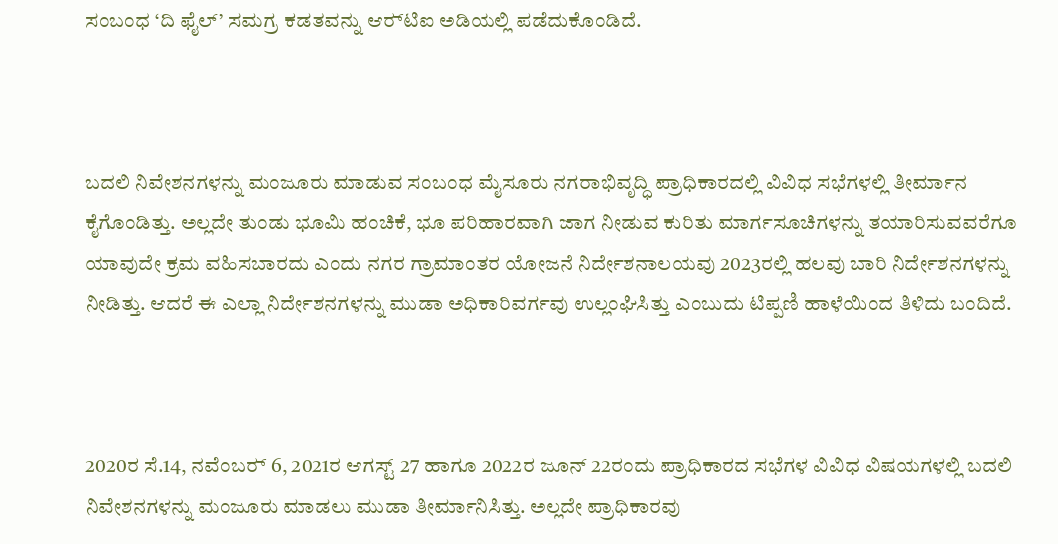ಸಂಬಂಧ ‘ದಿ ಫೈಲ್‌’ ಸಮಗ್ರ ಕಡತವನ್ನು ಆರ್‍‌ಟಿಐ ಅಡಿಯಲ್ಲಿ ಪಡೆದುಕೊಂಡಿದೆ.



ಬದಲಿ ನಿವೇಶನಗಳನ್ನು ಮಂಜೂರು ಮಾಡುವ ಸಂಬಂಧ ಮೈಸೂರು ನಗರಾಭಿವೃದ್ಧಿ ಪ್ರಾಧಿಕಾರದಲ್ಲಿ ವಿವಿಧ ಸಭೆಗಳಲ್ಲಿ ತೀರ್ಮಾನ ಕೈಗೊಂಡಿತ್ತು. ಅಲ್ಲದೇ ತುಂಡು ಭೂಮಿ ಹಂಚಿಕೆ, ಭೂ ಪರಿಹಾರವಾಗಿ ಜಾಗ ನೀಡುವ ಕುರಿತು ಮಾರ್ಗಸೂಚಿಗಳನ್ನು ತಯಾರಿಸುವವರೆಗೂ ಯಾವುದೇ ಕ್ರಮ ವಹಿಸಬಾರದು ಎಂದು ನಗರ ಗ್ರಾಮಾಂತರ ಯೋಜನೆ ನಿರ್ದೇಶನಾಲಯವು 2023ರಲ್ಲಿ ಹಲವು ಬಾರಿ ನಿರ್ದೇಶನಗಳನ್ನು ನೀಡಿತ್ತು. ಆದರೆ ಈ ಎಲ್ಲಾ ನಿರ್ದೇಶನಗಳನ್ನು ಮುಡಾ ಅಧಿಕಾರಿವರ್ಗವು ಉಲ್ಲಂಘಿಸಿತ್ತು ಎಂಬುದು ಟಿಪ್ಪಣಿ ಹಾಳೆಯಿಂದ ತಿಳಿದು ಬಂದಿದೆ.



2020ರ ಸೆ.14, ನವೆಂಬರ್‍‌ 6, 2021ರ ಆಗಸ್ಟ್‌ 27 ಹಾಗೂ 2022ರ ಜೂನ್‌ 22ರಂದು ಪ್ರಾಧಿಕಾರದ ಸಭೆಗಳ ವಿವಿಧ ವಿಷಯಗಳಲ್ಲಿ ಬದಲಿ ನಿವೇಶನಗಳನ್ನು ಮಂಜೂರು ಮಾಡಲು ಮುಡಾ ತೀರ್ಮಾನಿಸಿತ್ತು. ಅಲ್ಲದೇ ಪ್ರಾಧಿಕಾರವು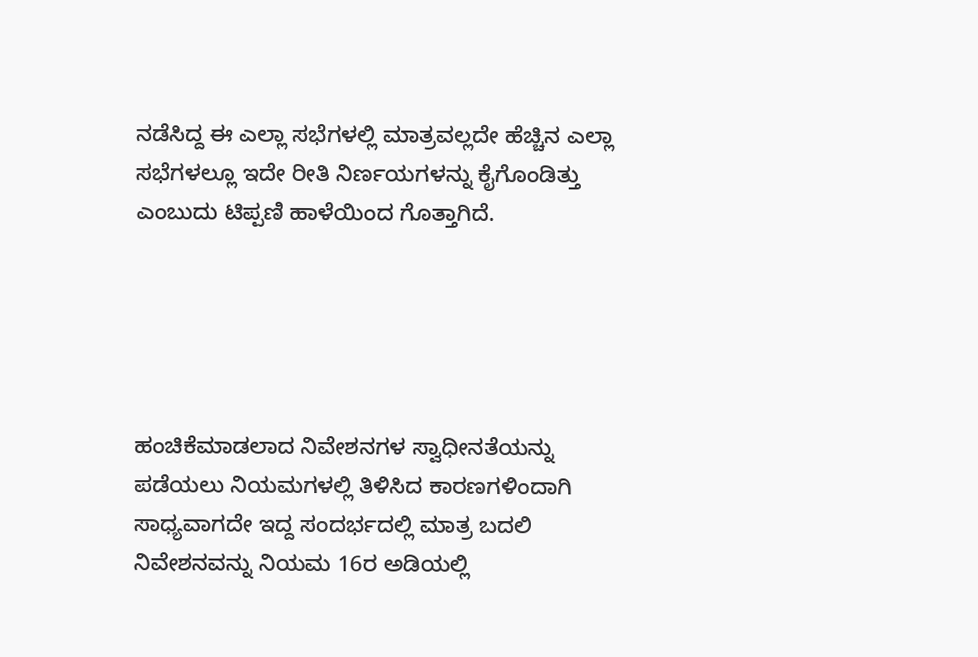ನಡೆಸಿದ್ದ ಈ ಎಲ್ಲಾ ಸಭೆಗಳಲ್ಲಿ ಮಾತ್ರವಲ್ಲದೇ ಹೆಚ್ಚಿನ ಎಲ್ಲಾ ಸಭೆಗಳಲ್ಲೂ ಇದೇ ರೀತಿ ನಿರ್ಣಯಗಳನ್ನು ಕೈಗೊಂಡಿತ್ತು ಎಂಬುದು ಟಿಪ್ಪಣಿ ಹಾಳೆಯಿಂದ ಗೊತ್ತಾಗಿದೆ.





ಹಂಚಿಕೆಮಾಡಲಾದ ನಿವೇಶನಗಳ ಸ್ವಾಧೀನತೆಯನ್ನು ಪಡೆಯಲು ನಿಯಮಗಳಲ್ಲಿ ತಿಳಿಸಿದ ಕಾರಣಗಳಿಂದಾಗಿ ಸಾಧ್ಯವಾಗದೇ ಇದ್ದ ಸಂದರ್ಭದಲ್ಲಿ ಮಾತ್ರ ಬದಲಿ ನಿವೇಶನವನ್ನು ನಿಯಮ 16ರ ಅಡಿಯಲ್ಲಿ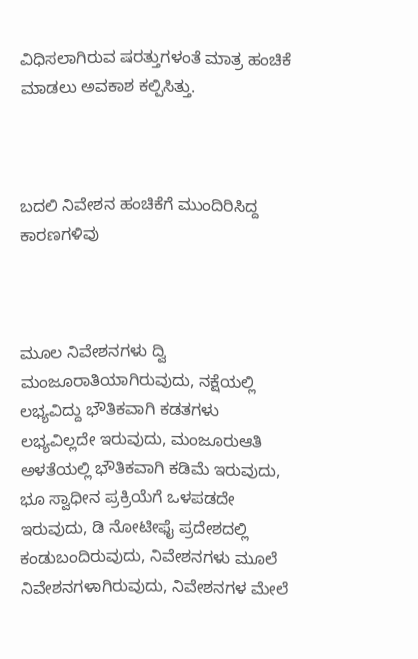ವಿಧಿಸಲಾಗಿರುವ ಷರತ್ತುಗಳಂತೆ ಮಾತ್ರ ಹಂಚಿಕೆ ಮಾಡಲು ಅವಕಾಶ ಕಲ್ಪಿಸಿತ್ತು.



ಬದಲಿ ನಿವೇಶನ ಹಂಚಿಕೆಗೆ ಮುಂದಿರಿಸಿದ್ದ ಕಾರಣಗಳಿವು



ಮೂಲ ನಿವೇಶನಗಳು ದ್ವಿ ಮಂಜೂರಾತಿಯಾಗಿರುವುದು, ನಕ್ಷೆಯಲ್ಲಿ ಲಭ್ಯವಿದ್ದು ಭೌತಿಕವಾಗಿ ಕಡತಗಳು ಲಭ್ಯವಿಲ್ಲದೇ ಇರುವುದು, ಮಂಜೂರುಆತಿ ಅಳತೆಯಲ್ಲಿ ಭೌತಿಕವಾಗಿ ಕಡಿಮೆ ಇರುವುದು, ಭೂ ಸ್ವಾಧೀನ ಪ್ರಕ್ರಿಯೆಗೆ ಒಳಪಡದೇ ಇರುವುದು, ಡಿ ನೋಟೀಫೈ ಪ್ರದೇಶದಲ್ಲಿ ಕಂಡುಬಂದಿರುವುದು, ನಿವೇಶನಗಳು ಮೂಲೆ ನಿವೇಶನಗಳಾಗಿರುವುದು, ನಿವೇಶನಗಳ ಮೇಲೆ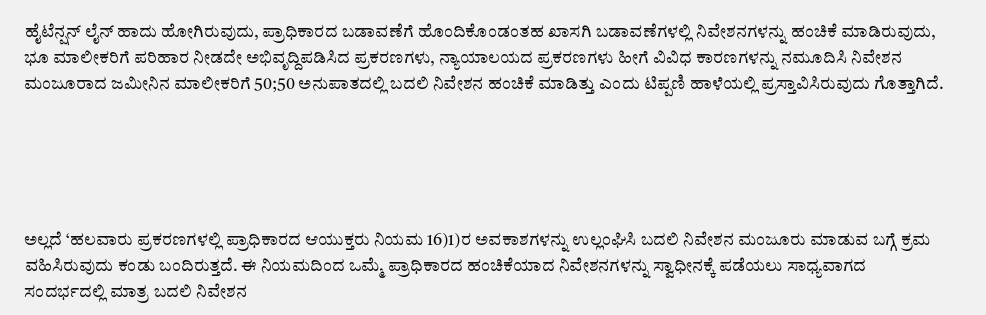ಹೈಟೆನ್ಷನ್‌ ಲೈನ್‌ ಹಾದು ಹೋಗಿರುವುದು, ಪ್ರಾಧಿಕಾರದ ಬಡಾವಣೆಗೆ ಹೊಂದಿಕೊಂಡಂತಹ ಖಾಸಗಿ ಬಡಾವಣೆಗಳಲ್ಲಿ ನಿವೇಶನಗಳನ್ನು ಹಂಚಿಕೆ ಮಾಡಿರುವುದು, ಭೂ ಮಾಲೀಕರಿಗೆ ಪರಿಹಾರ ನೀಡದೇ ಅಭಿವೃದ್ದಿಪಡಿಸಿದ ಪ್ರಕರಣಗಳು, ನ್ಯಾಯಾಲಯದ ಪ್ರಕರಣಗಳು ಹೀಗೆ ವಿವಿಧ ಕಾರಣಗಳನ್ನು ನಮೂದಿಸಿ ನಿವೇಶನ ಮಂಜೂರಾದ ಜಮೀನಿನ ಮಾಲೀಕರಿಗೆ 50;50 ಅನುಪಾತದಲ್ಲಿ ಬದಲಿ ನಿವೇಶನ ಹಂಚಿಕೆ ಮಾಡಿತ್ತು ಎಂದು ಟಿಪ್ಪಣಿ ಹಾಳೆಯಲ್ಲಿ ಪ್ರಸ್ತಾವಿಸಿರುವುದು ಗೊತ್ತಾಗಿದೆ.





ಅಲ್ಲದೆ ‘ಹಲವಾರು ಪ್ರಕರಣಗಳಲ್ಲಿ ಪ್ರಾಧಿಕಾರದ ಆಯುಕ್ತರು ನಿಯಮ 16)1)ರ ಅವಕಾಶಗಳನ್ನು ಉಲ್ಲಂಘಿಸಿ ಬದಲಿ ನಿವೇಶನ ಮಂಜೂರು ಮಾಡುವ ಬಗ್ಗೆ ಕ್ರಮ ವಹಿಸಿರುವುದು ಕಂಡು ಬಂದಿರುತ್ತದೆ. ಈ ನಿಯಮದಿಂದ ಒಮ್ಮೆ ಪ್ರಾಧಿಕಾರದ ಹಂಚಿಕೆಯಾದ ನಿವೇಶನಗಳನ್ನು ಸ್ವಾಧೀನಕ್ಕೆ ಪಡೆಯಲು ಸಾಧ್ಯವಾಗದ ಸಂದರ್ಭದಲ್ಲಿ ಮಾತ್ರ ಬದಲಿ ನಿವೇಶನ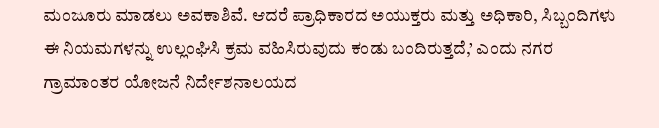ಮಂಜೂರು ಮಾಡಲು ಅವಕಾಶಿವೆ. ಆದರೆ ಪ್ರಾಧಿಕಾರದ ಅಯುಕ್ತರು ಮತ್ತು ಅಧಿಕಾರಿ, ಸಿಬ್ಬಂದಿಗಳು ಈ ನಿಯಮಗಳನ್ನು ಉಲ್ಲಂಘಿಸಿ ಕ್ರಮ ವಹಿಸಿರುವುದು ಕಂಡು ಬಂದಿರುತ್ತದೆ,’ ಎಂದು ನಗರ ಗ್ರಾಮಾಂತರ ಯೋಜನೆ ನಿರ್ದೇಶನಾಲಯದ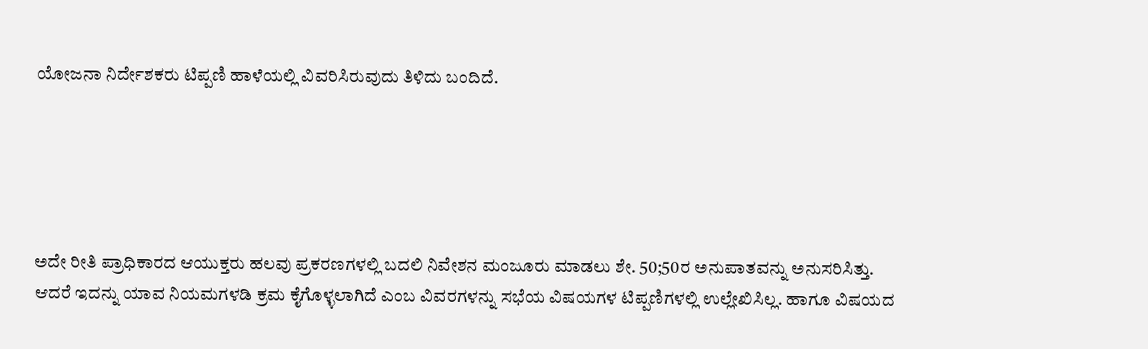ಯೋಜನಾ ನಿರ್ದೇಶಕರು ಟಿಪ್ಪಣಿ ಹಾಳೆಯಲ್ಲಿ ವಿವರಿಸಿರುವುದು ತಿಳಿದು ಬಂದಿದೆ.





ಅದೇ ರೀತಿ ಪ್ರಾಧಿಕಾರದ ಆಯುಕ್ತರು ಹಲವು ಪ್ರಕರಣಗಳಲ್ಲಿ ಬದಲಿ ನಿವೇಶನ ಮಂಜೂರು ಮಾಡಲು ಶೇ. 50;50ರ ಅನುಪಾತವನ್ನು ಅನುಸರಿಸಿತ್ತು. ಆದರೆ ಇದನ್ನು ಯಾವ ನಿಯಮಗಳಡಿ ಕ್ರಮ ಕೈಗೊಳ್ಳಲಾಗಿದೆ ಎಂಬ ವಿವರಗಳನ್ನು ಸಭೆಯ ವಿಷಯಗಳ ಟಿಪ್ಪಣಿಗಳಲ್ಲಿ ಉಲ್ಲೇಖಿಸಿಲ್ಲ. ಹಾಗೂ ವಿಷಯದ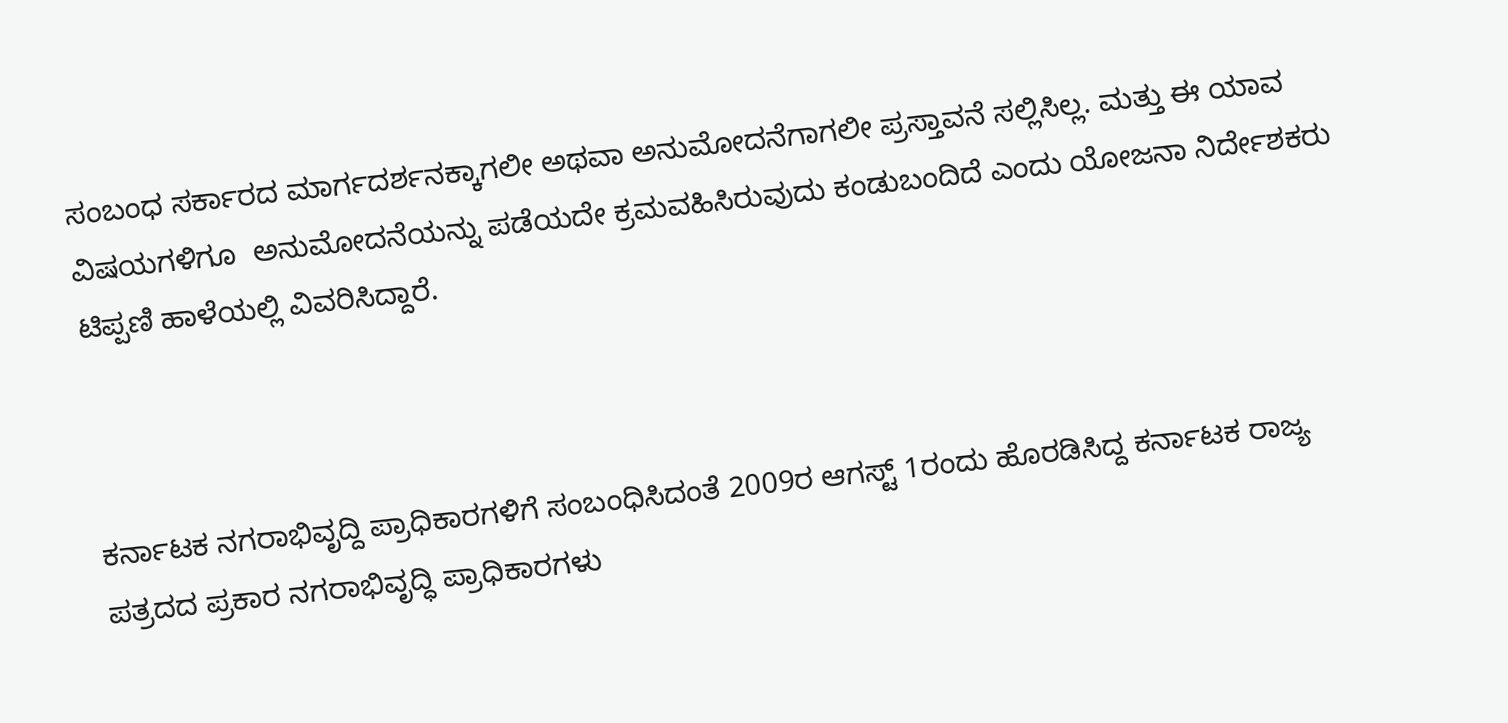ಸಂಬಂಧ ಸರ್ಕಾರದ ಮಾರ್ಗದರ್ಶನಕ್ಕಾಗಲೀ ಅಥವಾ ಅನುಮೋದನೆಗಾಗಲೀ ಪ್ರಸ್ತಾವನೆ ಸಲ್ಲಿಸಿಲ್ಲ. ಮತ್ತು ಈ ಯಾವ ವಿಷಯಗಳಿಗೂ  ಅನುಮೋದನೆಯನ್ನು ಪಡೆಯದೇ ಕ್ರಮವಹಿಸಿರುವುದು ಕಂಡುಬಂದಿದೆ ಎಂದು ಯೋಜನಾ ನಿರ್ದೇಶಕರು ಟಿಪ್ಪಣಿ ಹಾಳೆಯಲ್ಲಿ ವಿವರಿಸಿದ್ದಾರೆ.



ಕರ್ನಾಟಕ ನಗರಾಭಿವೃದ್ದಿ ಪ್ರಾಧಿಕಾರಗಳಿಗೆ ಸಂಬಂಧಿಸಿದಂತೆ 2009ರ ಆಗಸ್ಟ್‌ 1ರಂದು ಹೊರಡಿಸಿದ್ದ ಕರ್ನಾಟಕ ರಾಜ್ಯ ಪತ್ರದದ ಪ್ರಕಾರ ನಗರಾಭಿವೃದ್ಧಿ ಪ್ರಾಧಿಕಾರಗಳು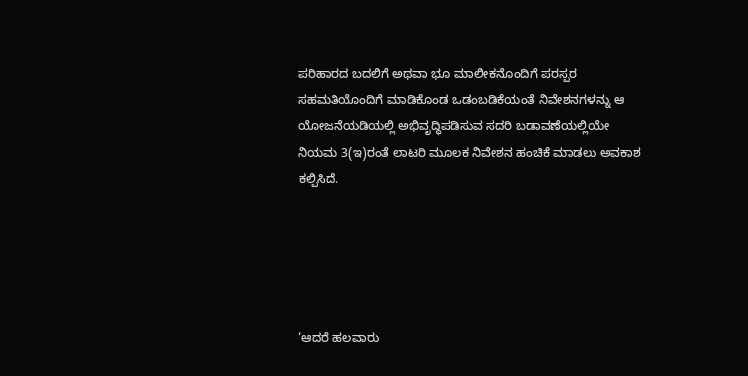ಪರಿಹಾರದ ಬದಲಿಗೆ ಅಥವಾ ಭೂ ಮಾಲೀಕನೊಂದಿಗೆ ಪರಸ್ಪರ ಸಹಮತಿಯೊಂದಿಗೆ ಮಾಡಿಕೊಂಡ ಒಡಂಬಡಿಕೆಯಂತೆ ನಿವೇಶನಗಳನ್ನು ಆ ಯೋಜನೆಯಡಿಯಲ್ಲಿ ಅಭಿವೃದ್ಧಿಪಡಿಸುವ ಸದರಿ ಬಡಾವಣೆಯಲ್ಲಿಯೇ ನಿಯಮ 3(ಇ)ರಂತೆ ಲಾಟರಿ ಮೂಲಕ ನಿವೇಶನ ಹಂಚಿಕೆ ಮಾಡಲು ಅವಕಾಶ ಕಲ್ಪಿಸಿದೆ.





‘ಆದರೆ ಹಲವಾರು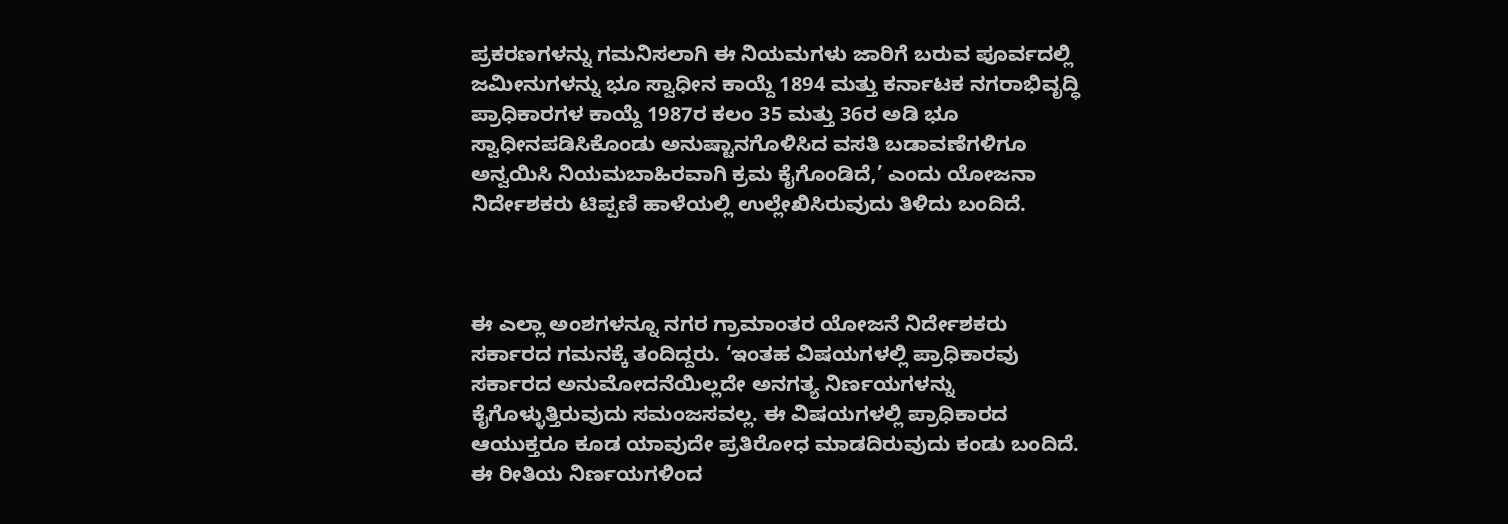ಪ್ರಕರಣಗಳನ್ನು ಗಮನಿಸಲಾಗಿ ಈ ನಿಯಮಗಳು ಜಾರಿಗೆ ಬರುವ ಪೂರ್ವದಲ್ಲಿ ಜಮೀನುಗಳನ್ನು ಭೂ ಸ್ವಾಧೀನ ಕಾಯ್ದೆ 1894 ಮತ್ತು ಕರ್ನಾಟಕ ನಗರಾಭಿವೃದ್ಧಿ ಪ್ರಾಧಿಕಾರಗಳ ಕಾಯ್ದೆ 1987ರ ಕಲಂ 35 ಮತ್ತು 36ರ ಅಡಿ ಭೂ ಸ್ವಾಧೀನಪಡಿಸಿಕೊಂಡು ಅನುಷ್ಟಾನಗೊಳಿಸಿದ ವಸತಿ ಬಡಾವಣೆಗಳಿಗೂ ಅನ್ವಯಿಸಿ ನಿಯಮಬಾಹಿರವಾಗಿ ಕ್ರಮ ಕೈಗೊಂಡಿದೆ,’ ಎಂದು ಯೋಜನಾ ನಿರ್ದೇಶಕರು ಟಿಪ್ಪಣಿ ಹಾಳೆಯಲ್ಲಿ ಉಲ್ಲೇಖಿಸಿರುವುದು ತಿಳಿದು ಬಂದಿದೆ.



ಈ ಎಲ್ಲಾ ಅಂಶಗಳನ್ನೂ ನಗರ ಗ್ರಾಮಾಂತರ ಯೋಜನೆ ನಿರ್ದೇಶಕರು ಸರ್ಕಾರದ ಗಮನಕ್ಕೆ ತಂದಿದ್ದರು. ‘ಇಂತಹ ವಿಷಯಗಳಲ್ಲಿ ಪ್ರಾಧಿಕಾರವು ಸರ್ಕಾರದ ಅನುಮೋದನೆಯಿಲ್ಲದೇ ಅನಗತ್ಯ ನಿರ್ಣಯಗಳನ್ನು ಕೈಗೊಳ್ಳುತ್ತಿರುವುದು ಸಮಂಜಸವಲ್ಲ. ಈ ವಿಷಯಗಳಲ್ಲಿ ಪ್ರಾಧಿಕಾರದ ಆಯುಕ್ತರೂ ಕೂಡ ಯಾವುದೇ ಪ್ರತಿರೋಧ ಮಾಡದಿರುವುದು ಕಂಡು ಬಂದಿದೆ. ಈ ರೀತಿಯ ನಿರ್ಣಯಗಳಿಂದ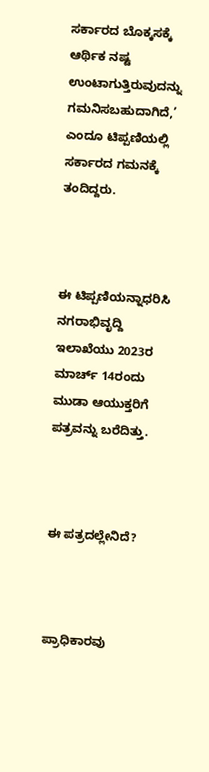ಸರ್ಕಾರದ ಬೊಕ್ಕಸಕ್ಕೆ ಆರ್ಥಿಕ ನಷ್ಟ ಉಂಟಾಗುತ್ತಿರುವುದನ್ನು ಗಮನಿಸಬಹುದಾಗಿದೆ,’ ಎಂದೂ ಟಿಪ್ಪಣಿಯಲ್ಲಿ ಸರ್ಕಾರದ ಗಮನಕ್ಕೆ ತಂದಿದ್ದರು.



ಈ ಟಿಪ್ಪಣಿಯನ್ನಾಧರಿಸಿ ನಗರಾಭಿವೃದ್ದಿ ಇಲಾಖೆಯು 2023ರ ಮಾರ್ಚ್‌ 14ರಂದು ಮುಡಾ ಆಯುಕ್ತರಿಗೆ ಪತ್ರವನ್ನು ಬರೆದಿತ್ತು.



ಈ ಪತ್ರದಲ್ಲೇನಿದೆ?



ಪ್ರಾಧಿಕಾರವು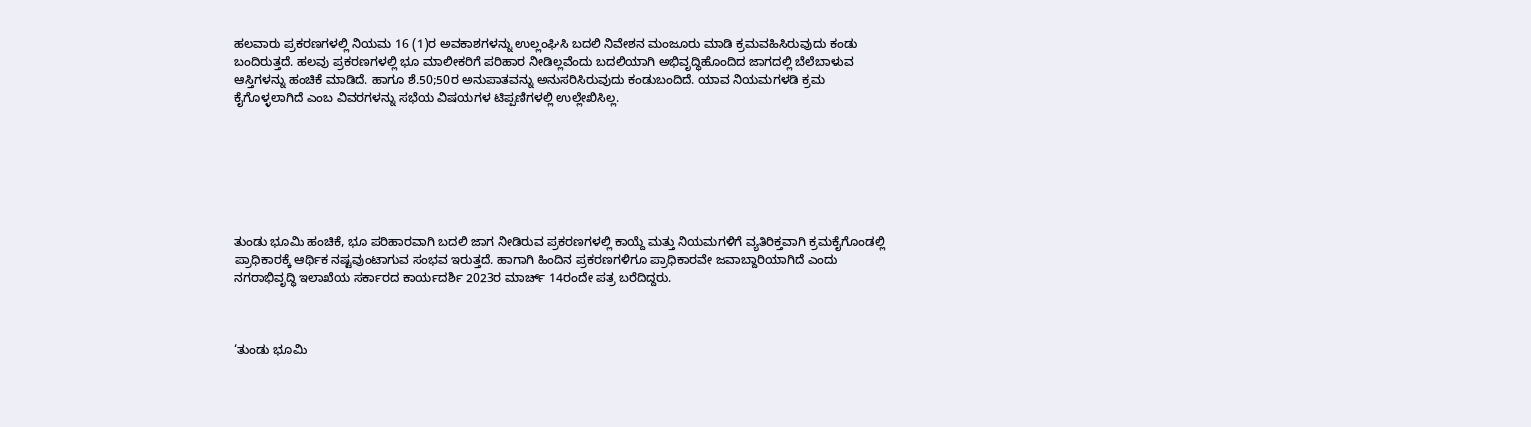ಹಲವಾರು ಪ್ರಕರಣಗಳಲ್ಲಿ ನಿಯಮ 16 (1)ರ ಅವಕಾಶಗಳನ್ನು ಉಲ್ಲಂಘಿಸಿ ಬದಲಿ ನಿವೇಶನ ಮಂಜೂರು ಮಾಡಿ ಕ್ರಮವಹಿಸಿರುವುದು ಕಂಡು ಬಂದಿರುತ್ತದೆ. ಹಲವು ಪ್ರಕರಣಗಳಲ್ಲಿ ಭೂ ಮಾಲೀಕರಿಗೆ ಪರಿಹಾರ ನೀಡಿಲ್ಲವೆಂದು ಬದಲಿಯಾಗಿ ಅಭಿವೃದ್ಧಿಹೊಂದಿದ ಜಾಗದಲ್ಲಿ ಬೆಲೆಬಾಳುವ ಆಸ್ತಿಗಳನ್ನು ಹಂಚಿಕೆ ಮಾಡಿದೆ. ಹಾಗೂ ಶೆ.50;50ರ ಅನುಪಾತವನ್ನು ಅನುಸರಿಸಿರುವುದು ಕಂಡುಬಂದಿದೆ. ಯಾವ ನಿಯಮಗಳಡಿ ಕ್ರಮ ಕೈಗೊಳ್ಳಲಾಗಿದೆ ಎಂಬ ವಿವರಗಳನ್ನು ಸಭೆಯ ವಿಷಯಗಳ ಟಿಪ್ಪಣಿಗಳಲ್ಲಿ ಉಲ್ಲೇಖಿಸಿಲ್ಲ.







ತುಂಡು ಭೂಮಿ ಹಂಚಿಕೆ, ಭೂ ಪರಿಹಾರವಾಗಿ ಬದಲಿ ಜಾಗ ನೀಡಿರುವ ಪ್ರಕರಣಗಳಲ್ಲಿ ಕಾಯ್ದೆ ಮತ್ತು ನಿಯಮಗಳಿಗೆ ವ್ಯತಿರಿಕ್ತವಾಗಿ ಕ್ರಮಕೈಗೊಂಡಲ್ಲಿ ಪ್ರಾಧಿಕಾರಕ್ಕೆ ಆರ್ಥಿಕ ನಷ್ಟವುಂಟಾಗುವ ಸಂಭವ ಇರುತ್ತದೆ. ಹಾಗಾಗಿ ಹಿಂದಿನ ಪ್ರಕರಣಗಳಿಗೂ ಪ್ರಾಧಿಕಾರವೇ ಜವಾಬ್ದಾರಿಯಾಗಿದೆ ಎಂದು ನಗರಾಭಿವೃದ್ಧಿ ಇಲಾಖೆಯ ಸರ್ಕಾರದ ಕಾರ್ಯದರ್ಶಿ 2023ರ ಮಾರ್ಚ್‌ 14ರಂದೇ ಪತ್ರ ಬರೆದಿದ್ದರು.



‘ತುಂಡು ಭೂಮಿ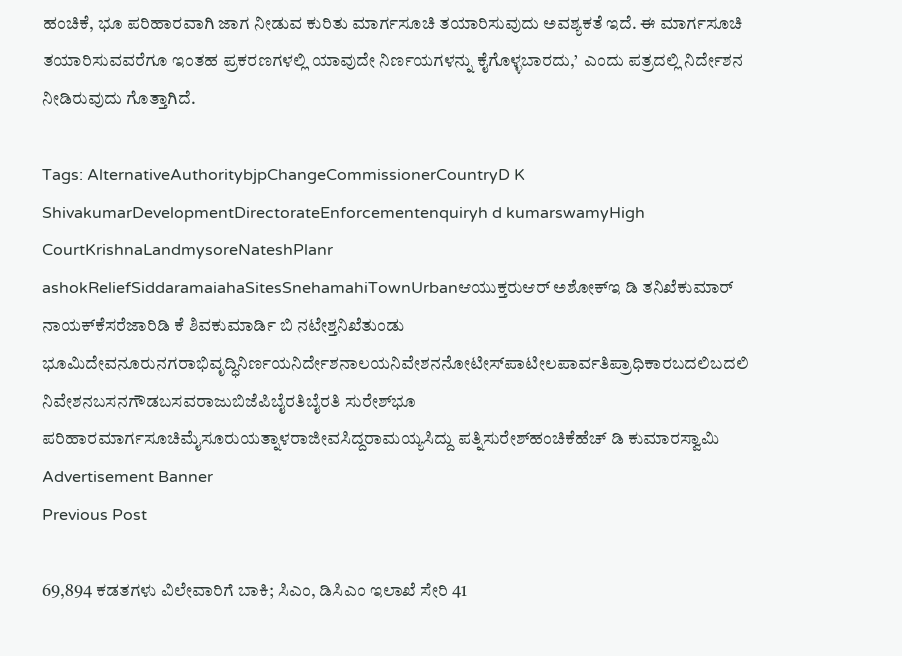ಹಂಚಿಕೆ, ಭೂ ಪರಿಹಾರವಾಗಿ ಜಾಗ ನೀಡುವ ಕುರಿತು ಮಾರ್ಗಸೂಚಿ ತಯಾರಿಸುವುದು ಅವಶ್ಯಕತೆ ಇದೆ. ಈ ಮಾರ್ಗಸೂಚಿ ತಯಾರಿಸುವವರೆಗೂ ಇಂತಹ ಪ್ರಕರಣಗಳಲ್ಲಿ ಯಾವುದೇ ನಿರ್ಣಯಗಳನ್ನು ಕೈಗೊಳ್ಳಬಾರದು,’  ಎಂದು ಪತ್ರದಲ್ಲಿ ನಿರ್ದೇಶನ ನೀಡಿರುವುದು ಗೊತ್ತಾಗಿದೆ.

Tags: AlternativeAuthoritybjpChangeCommissionerCountryD K ShivakumarDevelopmentDirectorateEnforcementenquiryh d kumarswamyHigh CourtKrishnaLandmysoreNateshPlanr ashokReliefSiddaramaiahaSitesSnehamahiTownUrbanಆಯುಕ್ತರುಆರ್‌ ಅಶೋಕ್‌ಇ ಡಿ ತನಿಖೆಕುಮಾರ್‌ ನಾಯಕ್‌ಕೆಸರೆಜಾರಿಡಿ ಕೆ ಶಿವಕುಮಾರ್ಡಿ ಬಿ ನಟೇಶ್ತನಿಖೆತುಂಡು ಭೂಮಿದೇವನೂರುನಗರಾಭಿವೃದ್ಧಿನಿರ್ಣಯನಿರ್ದೇಶನಾಲಯನಿವೇಶನನೋಟೀಸ್‌ಪಾಟೀಲಪಾರ್ವತಿಪ್ರಾಧಿಕಾರಬದಲಿಬದಲಿ ನಿವೇಶನಬಸನಗೌಡಬಸವರಾಜುಬಿಜೆಪಿಬೈರತಿಬೈರತಿ ಸುರೇಶ್‌ಭೂ ಪರಿಹಾರಮಾರ್ಗಸೂಚಿಮೈಸೂರುಯತ್ನಾಳರಾಜೀವಸಿದ್ದರಾಮಯ್ಯಸಿದ್ದು ಪತ್ನಿಸುರೇಶ್‌ಹಂಚಿಕೆಹೆಚ್‌ ಡಿ ಕುಮಾರಸ್ವಾಮಿ
Advertisement Banner
Previous Post

69,894 ಕಡತಗಳು ವಿಲೇವಾರಿಗೆ ಬಾಕಿ; ಸಿಎಂ, ಡಿಸಿಎಂ ಇಲಾಖೆ ಸೇರಿ 41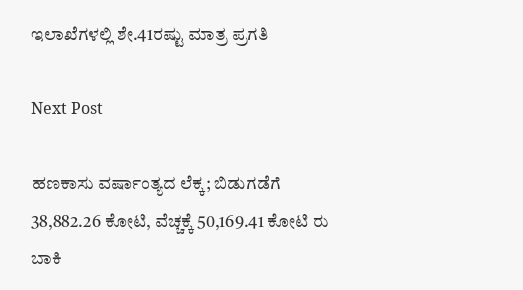ಇಲಾಖೆಗಳಲ್ಲಿ ಶೇ.41ರಷ್ಟು ಮಾತ್ರ ಪ್ರಗತಿ

Next Post

ಹಣಕಾಸು ವರ್ಷಾಂತ್ಯದ ಲೆಕ್ಕ; ಬಿಡುಗಡೆಗೆ 38,882.26 ಕೋಟಿ, ವೆಚ್ಚಕ್ಕೆ 50,169.41 ಕೋಟಿ ರು ಬಾಕಿ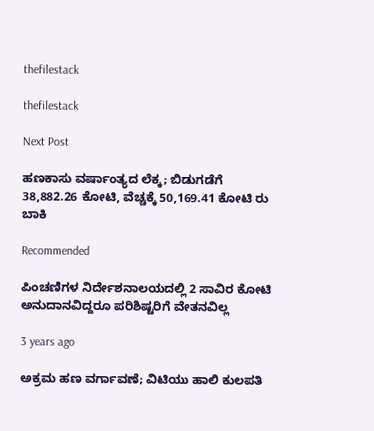thefilestack

thefilestack

Next Post

ಹಣಕಾಸು ವರ್ಷಾಂತ್ಯದ ಲೆಕ್ಕ; ಬಿಡುಗಡೆಗೆ 38,882.26 ಕೋಟಿ, ವೆಚ್ಚಕ್ಕೆ 50,169.41 ಕೋಟಿ ರು ಬಾಕಿ

Recommended

ಪಿಂಚಣಿಗಳ ನಿರ್ದೇಶನಾಲಯದಲ್ಲಿ 2 ಸಾವಿರ ಕೋಟಿ ಅನುದಾನವಿದ್ದರೂ ಪರಿಶಿಷ್ಟರಿಗೆ ವೇತನವಿಲ್ಲ

3 years ago

ಅಕ್ರಮ ಹಣ ವರ್ಗಾವಣೆ; ವಿಟಿಯು ಹಾಲಿ ಕುಲಪತಿ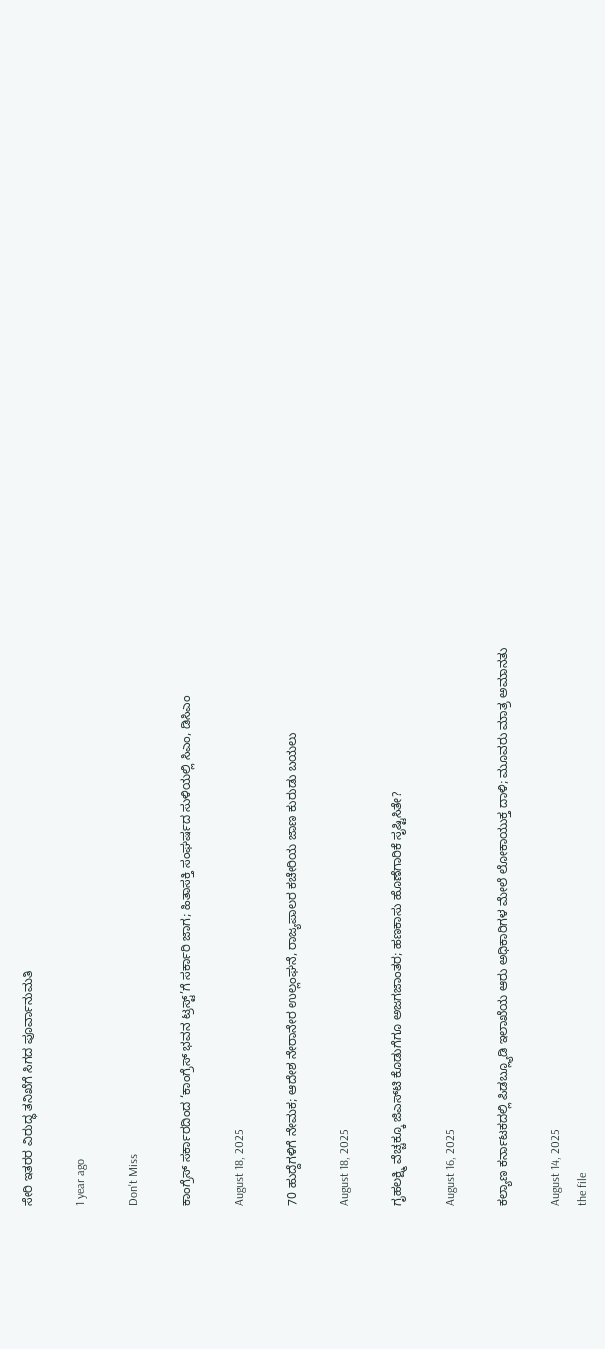ಸೇರಿ ಇತರರ ವಿರುದ್ಧ ತನಿಖೆಗೆ ಸಿಗದ ಪೂರ್ವಾನುಮತಿ

1 year ago

Don't Miss

ಕಾಂಗ್ರೆಸ್‌ ಸರ್ಕಾರದಿಂದ ‘ಕಾಂಗ್ರೆಸ್‌ ಭವನ ಟ್ರಸ್ಟ್‌’ಗೆ ಸರ್ಕಾರಿ ಜಾಗ; ಹಿತಾಸಕ್ತಿ ಸಂಘ‍ರ್ಷದ ಸುಳಿಯಲ್ಲಿ ಸಿಎಂ, ಡಿಸಿಎಂ

August 18, 2025

70 ಹುದ್ದೆಗಳಿಗೆ ನೇಮಕ; ಆದೇಶ ನೇರಾನೇರ ಉಲ್ಲಂಘನೆ, ರಾಜ್ಯಪಾಲರ ಕಚೇರಿಯ ಜಾಣ ಕುರುಡು ಬಯಲು

August 18, 2025

ಗೃಹಲಕ್ಷ್ಮಿ ವೆಚ್ಚಕ್ಕೂ ಜಿಎಸ್‌ಟಿ ಕೊಡುಗೆಗೂ ಅಜಗಜಾಂತರ; ಹಣಕಾಸು ಹೊಣೆಗಾರಿಕೆ ಸೃಷ್ಟಿಸಿತೇ?

August 16, 2025

ಕಲ್ಯಾಣ ಕರ್ನಾಟಕದಲ್ಲಿ ಪಿಡಬ್ಲ್ಯೂಡಿ ಇಲಾಖೆಯ ಆರು ಅಧಿಕಾರಿಗಳ ಮೇಲೆ ಲೋಕಾಯುಕ್ತ ದಾಳಿ; ಮೂವರು ಮಾತ್ರ ಅಮಾನತು

August 14, 2025
the file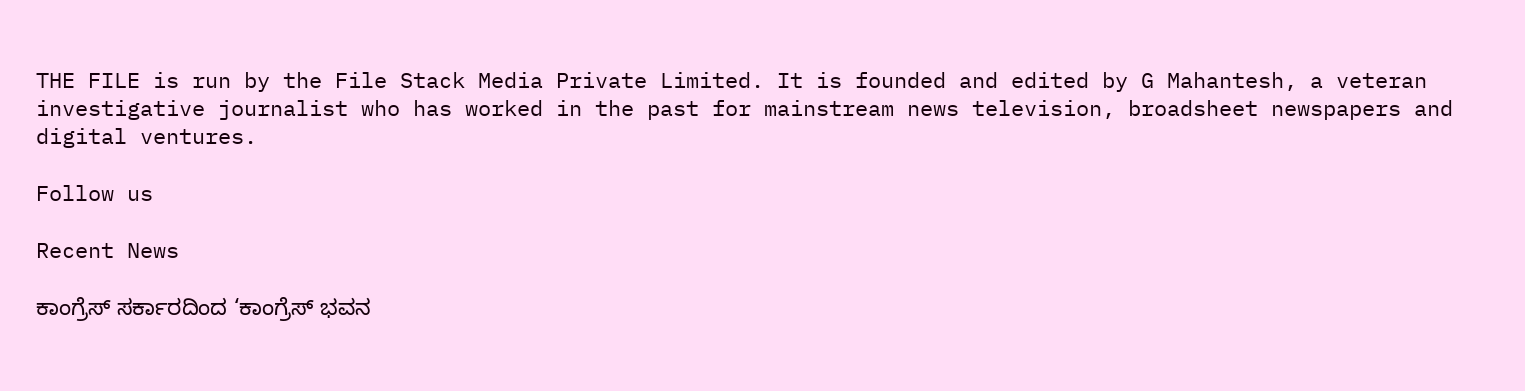THE FILE is run by the File Stack Media Private Limited. It is founded and edited by G Mahantesh, a veteran investigative journalist who has worked in the past for mainstream news television, broadsheet newspapers and digital ventures.

Follow us

Recent News

ಕಾಂಗ್ರೆಸ್‌ ಸರ್ಕಾರದಿಂದ ‘ಕಾಂಗ್ರೆಸ್‌ ಭವನ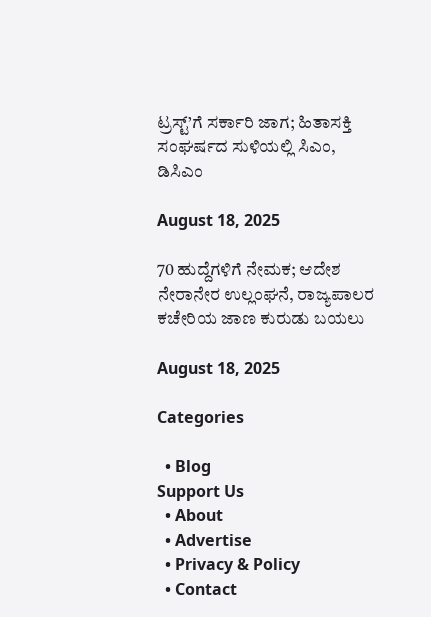ಟ್ರಸ್ಟ್‌’ಗೆ ಸರ್ಕಾರಿ ಜಾಗ; ಹಿತಾಸಕ್ತಿ ಸಂಘ‍ರ್ಷದ ಸುಳಿಯಲ್ಲಿ ಸಿಎಂ, ಡಿಸಿಎಂ

August 18, 2025

70 ಹುದ್ದೆಗಳಿಗೆ ನೇಮಕ; ಆದೇಶ ನೇರಾನೇರ ಉಲ್ಲಂಘನೆ, ರಾಜ್ಯಪಾಲರ ಕಚೇರಿಯ ಜಾಣ ಕುರುಡು ಬಯಲು

August 18, 2025

Categories

  • Blog
Support Us
  • About
  • Advertise
  • Privacy & Policy
  • Contact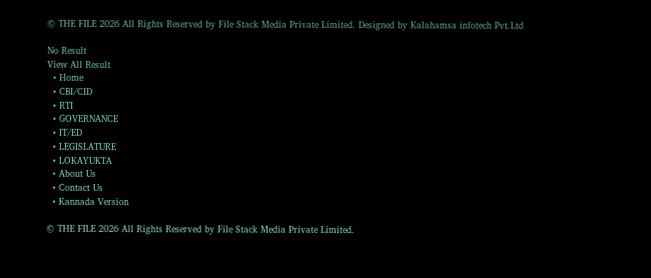© THE FILE 2026 All Rights Reserved by File Stack Media Private Limited. Designed by Kalahamsa infotech Pvt.Ltd

No Result
View All Result
  • Home
  • CBI/CID
  • RTI
  • GOVERNANCE
  • IT/ED
  • LEGISLATURE
  • LOKAYUKTA
  • About Us
  • Contact Us
  • Kannada Version

© THE FILE 2026 All Rights Reserved by File Stack Media Private Limited.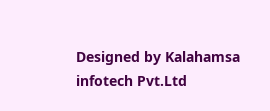Designed by Kalahamsa infotech Pvt.Ltd